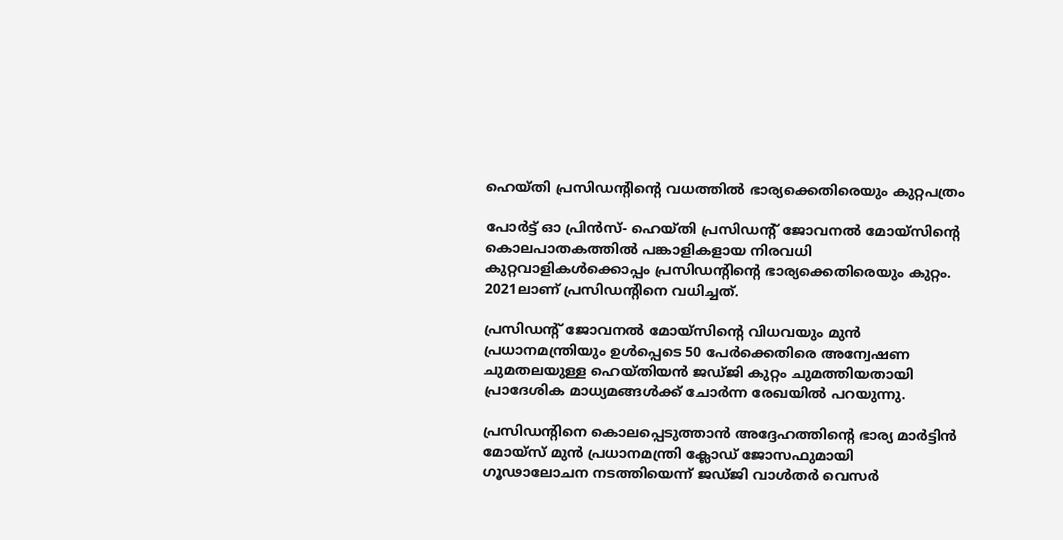ഹെയ്തി പ്രസിഡന്റിന്റെ വധത്തില്‍ ഭാര്യക്കെതിരെയും കുറ്റപത്രം

പോര്‍ട്ട് ഓ പ്രിന്‍സ്- ഹെയ്തി പ്രസിഡന്റ് ജോവനല്‍ മോയ്സിന്റെ കൊലപാതകത്തില്‍ പങ്കാളികളായ നിരവധി കുറ്റവാളികള്‍ക്കൊപ്പം പ്രസിഡന്റിന്റെ ഭാര്യക്കെതിരെയും കുറ്റം. 2021ലാണ് പ്രസിഡന്റിനെ വധിച്ചത്.

പ്രസിഡന്റ് ജോവനല്‍ മോയ്സിന്റെ വിധവയും മുന്‍ പ്രധാനമന്ത്രിയും ഉള്‍പ്പെടെ 50 പേര്‍ക്കെതിരെ അന്വേഷണ ചുമതലയുള്ള ഹെയ്തിയന്‍ ജഡ്ജി കുറ്റം ചുമത്തിയതായി പ്രാദേശിക മാധ്യമങ്ങള്‍ക്ക് ചോര്‍ന്ന രേഖയില്‍ പറയുന്നു.

പ്രസിഡന്റിനെ കൊലപ്പെടുത്താന്‍ അദ്ദേഹത്തിന്റെ ഭാര്യ മാര്‍ട്ടിന്‍ മോയ്‌സ് മുന്‍ പ്രധാനമന്ത്രി ക്ലോഡ് ജോസഫുമായി ഗൂഢാലോചന നടത്തിയെന്ന് ജഡ്ജി വാള്‍തര്‍ വെസര്‍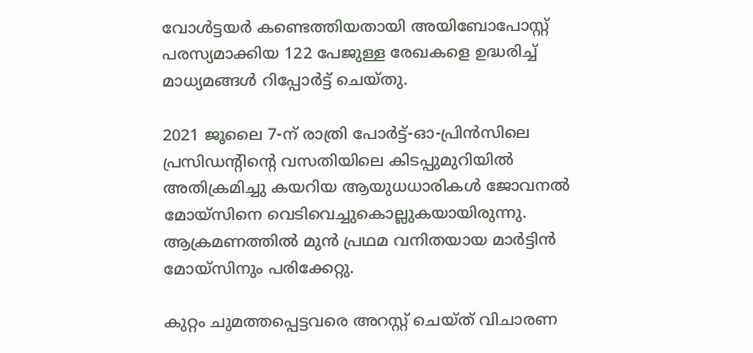വോള്‍ട്ടയര്‍ കണ്ടെത്തിയതായി അയിബോപോസ്റ്റ് പരസ്യമാക്കിയ 122 പേജുള്ള രേഖകളെ ഉദ്ധരിച്ച് മാധ്യമങ്ങള്‍ റിപ്പോര്‍ട്ട് ചെയ്തു.

2021 ജൂലൈ 7-ന് രാത്രി പോര്‍ട്ട്-ഓ-പ്രിന്‍സിലെ പ്രസിഡന്റിന്റെ വസതിയിലെ കിടപ്പുമുറിയില്‍ അതിക്രമിച്ചു കയറിയ ആയുധധാരികള്‍ ജോവനല്‍ മോയ്സിനെ വെടിവെച്ചുകൊല്ലുകയായിരുന്നു. ആക്രമണത്തില്‍ മുന്‍ പ്രഥമ വനിതയായ മാര്‍ട്ടിന്‍ മോയ്‌സിനും പരിക്കേറ്റു.

കുറ്റം ചുമത്തപ്പെട്ടവരെ അറസ്റ്റ് ചെയ്ത് വിചാരണ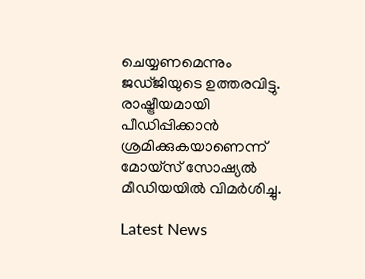ചെയ്യണമെന്നും ജഡ്ജിയുടെ ഉത്തരവിട്ടു. രാഷ്ട്രീയമായി പീഡിപ്പിക്കാന്‍ ശ്രമിക്കുകയാണെന്ന് മോയ്സ് സോഷ്യല്‍ മീഡിയയില്‍ വിമര്‍ശിച്ചു.

Latest News